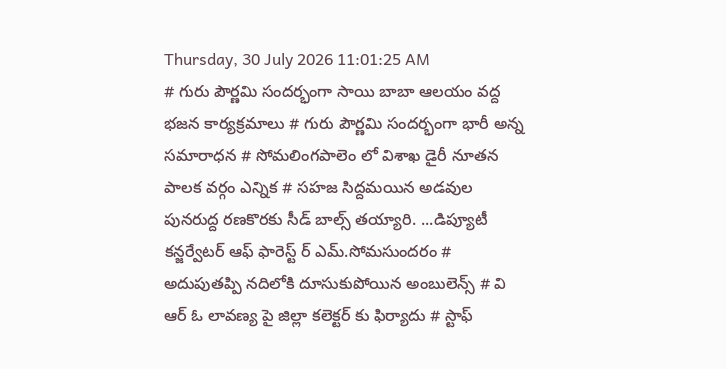Thursday, 30 July 2026 11:01:25 AM
# గురు పౌర్ణమి సందర్భంగా సాయి బాబా ఆలయం వద్ద భజన కార్యక్రమాలు # గురు పౌర్ణమి సందర్భంగా భారీ అన్న సమారాధన # సోమలింగపాలెం లో విశాఖ డైరీ నూతన పాలక వర్గం ఎన్నిక # సహజ సిద్దమయిన అడవుల పునరుద్ద రణకొరకు సీడ్ బాల్స్ తయ్యారి. ...డిప్యూటీ కన్జర్వేటర్ ఆఫ్ ఫారెస్ట్ ర్ ఎమ్.సోమసుందరం # అదుపుతప్పి నదిలోకి దూసుకుపోయిన అంబులెన్స్ # వి ఆర్ ఓ లావణ్య పై జిల్లా కలెక్టర్ కు ఫిర్యాదు # స్టాఫ్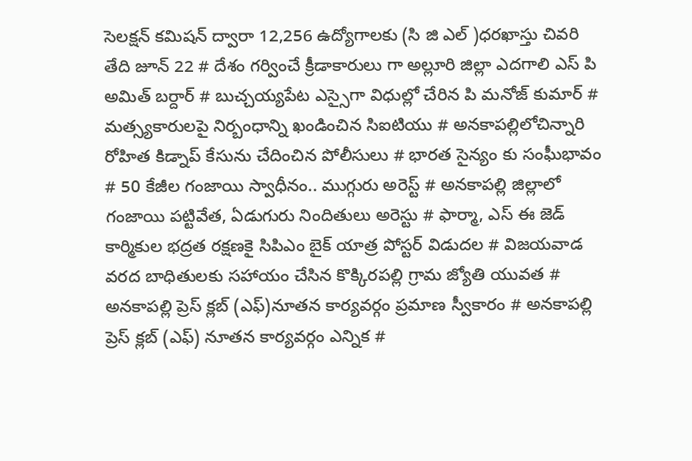సెలక్షన్ కమిషన్ ద్వారా 12,256 ఉద్యోగాలకు (సి జి ఎల్ )ధరఖాస్తు చివరి తేది జూన్ 22 # దేశం గర్వించే క్రీడాకారులు గా అల్లూరి జిల్లా ఎదగాలి ఎస్ పి అమిత్ బర్దార్ # బుచ్చయ్యపేట ఎస్సైగా విధుల్లో చేరిన పి మనోజ్ కుమార్ # మత్స్యకారులపై నిర్బంధాన్ని ఖండించిన సిఐటియు # అనకాపల్లిలోచిన్నారి రోహిత కిడ్నాప్ కేసును చేదించిన పోలీసులు # భారత సైన్యం కు సంఘీభావం # 50 కేజీల గంజాయి స్వాధీనం.. ముగ్గురు అరెస్ట్ # అనకాపల్లి జిల్లాలో గంజాయి పట్టివేత, ఏడుగురు నిందితులు అరెస్టు # ఫార్మా, ఎస్ ఈ జెడ్ కార్మికుల భద్రత రక్షణకై సిపిఎం బైక్ యాత్ర పోస్టర్ విడుదల # విజయవాడ వరద బాధితులకు సహాయం చేసిన కొక్కిరపల్లి గ్రామ జ్యోతి యువత # అనకాపల్లి ప్రెస్ క్లబ్ (ఎఫ్)నూతన కార్యవర్గం ప్రమాణ స్వీకారం # అనకాపల్లి ప్రెస్ క్లబ్ (ఎఫ్) నూతన కార్యవర్గం ఎన్నిక #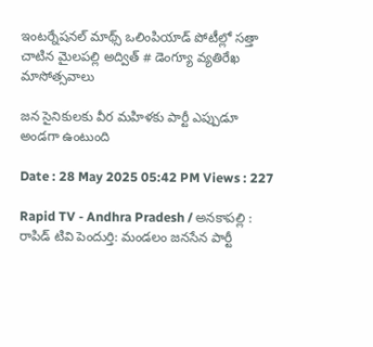ఇంటర్నేషనల్ మాథ్స్ ఒలింపియాడ్ పోటీల్లో సత్తా చాటిన మైలపల్లి అద్విత్ # డెంగ్యూ వ్యతిరేఖ మాసోత్సవాలు

జన సైనికులకు వీర మహిళకు పార్టీ ఎప్పుడూ అండగా ఉంటుంది

Date : 28 May 2025 05:42 PM Views : 227

Rapid TV - Andhra Pradesh / అనకాపల్లి : రాపిడ్ టివి పెందుర్తి: మండలం జనసేన పార్టీ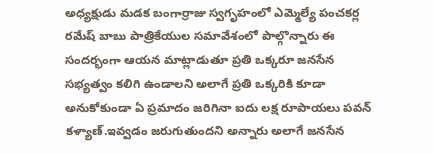అధ్యక్షుడు మడక బంగార్రాజు స్వగృహంలో ఎమ్మెల్యే పంచకర్ల రమేష్ బాబు పాత్రికేయుల సమావేశంలో పాల్గొన్నారు ఈ సందర్భంగా ఆయన మాట్లాడుతూ ప్రతి ఒక్కరూ జనసేన సభ్యత్వం కలిగి ఉండాలని అలాగే ప్రతి ఒక్కరికి కూడా అనుకోకుండా ఏ ప్రమాదం జరిగినా ఐదు లక్ష రూపాయలు పవన్ కళ్యాణ్.ఇవ్వడం జరుగుతుందని అన్నారు అలాగే జనసేన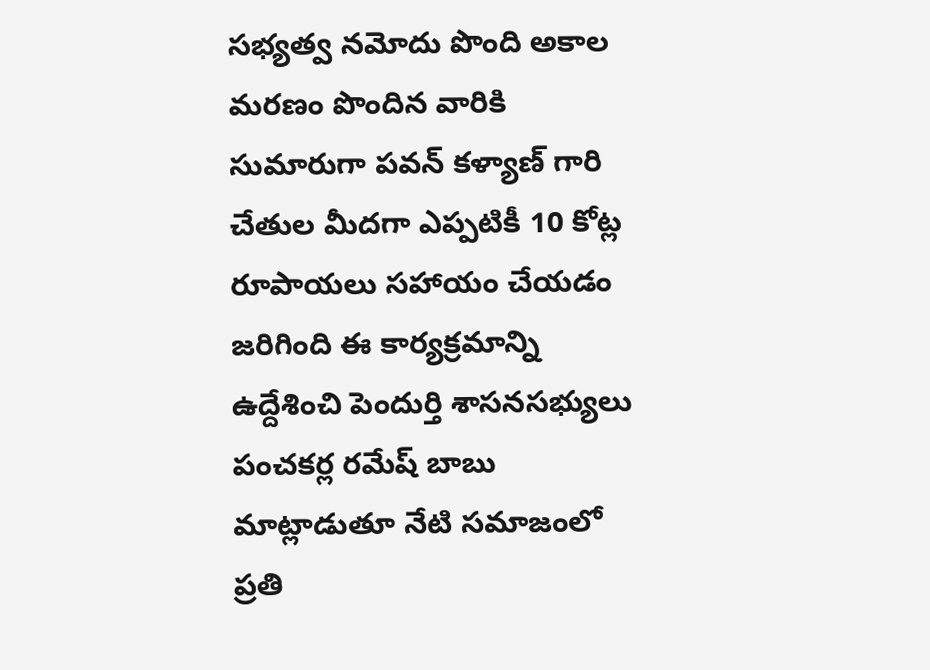సభ్యత్వ నమోదు పొంది అకాల మరణం పొందిన వారికి సుమారుగా పవన్ కళ్యాణ్ గారి చేతుల మీదగా ఎప్పటికీ 10 కోట్ల రూపాయలు సహాయం చేయడం జరిగింది ఈ కార్యక్రమాన్ని ఉద్దేశించి పెందుర్తి శాసనసభ్యులు పంచకర్ల రమేష్ బాబు మాట్లాడుతూ నేటి సమాజంలో ప్రతి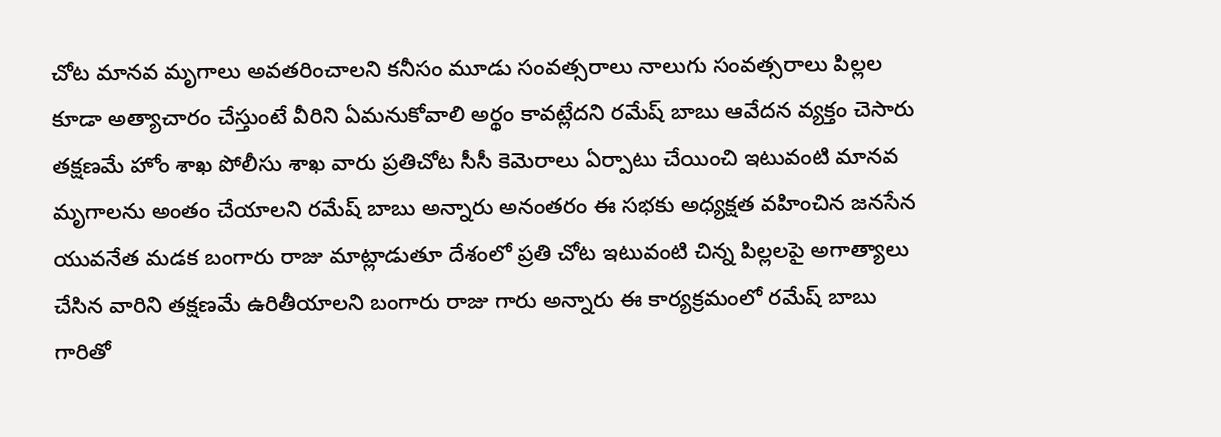చోట మానవ మృగాలు అవతరించాలని కనీసం మూడు సంవత్సరాలు నాలుగు సంవత్సరాలు పిల్లల కూడా అత్యాచారం చేస్తుంటే వీరిని ఏమనుకోవాలి అర్థం కావట్లేదని రమేష్ బాబు ఆవేదన వ్యక్తం చెసారు తక్షణమే హోం శాఖ పోలీసు శాఖ వారు ప్రతిచోట సీసీ కెమెరాలు ఏర్పాటు చేయించి ఇటువంటి మానవ మృగాలను అంతం చేయాలని రమేష్ బాబు అన్నారు అనంతరం ఈ సభకు అధ్యక్షత వహించిన జనసేన యువనేత మడక బంగారు రాజు మాట్లాడుతూ దేశంలో ప్రతి చోట ఇటువంటి చిన్న పిల్లలపై అగాత్యాలు చేసిన వారిని తక్షణమే ఉరితీయాలని బంగారు రాజు గారు అన్నారు ఈ కార్యక్రమంలో రమేష్ బాబు గారితో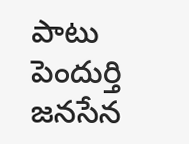పాటు పెందుర్తి జనసేన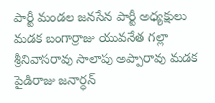పార్టీ మండల జనసేన పార్టీ అధ్యక్షులు మడక బంగార్రాజు యువనేత గల్లా శ్రీనివాసరావు సాలాపు అప్పారావు మడక పైడిరాజు జనార్ధన్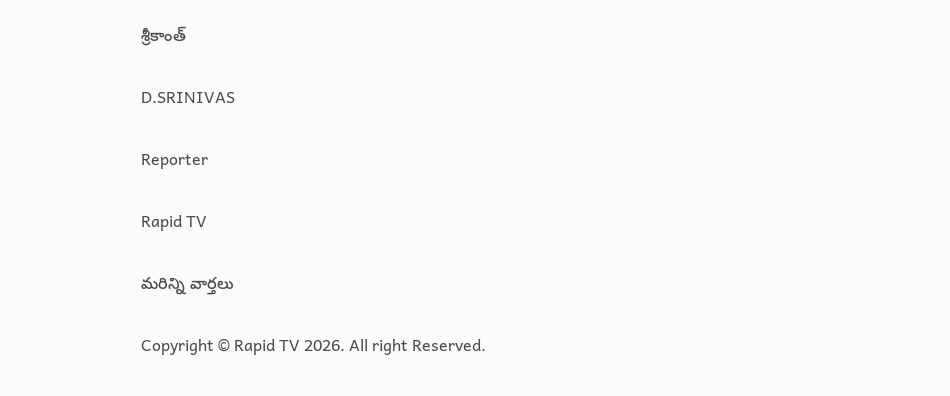శ్రీకాంత్

D.SRINIVAS

Reporter

Rapid TV

మరిన్ని వార్తలు

Copyright © Rapid TV 2026. All right Reserved.